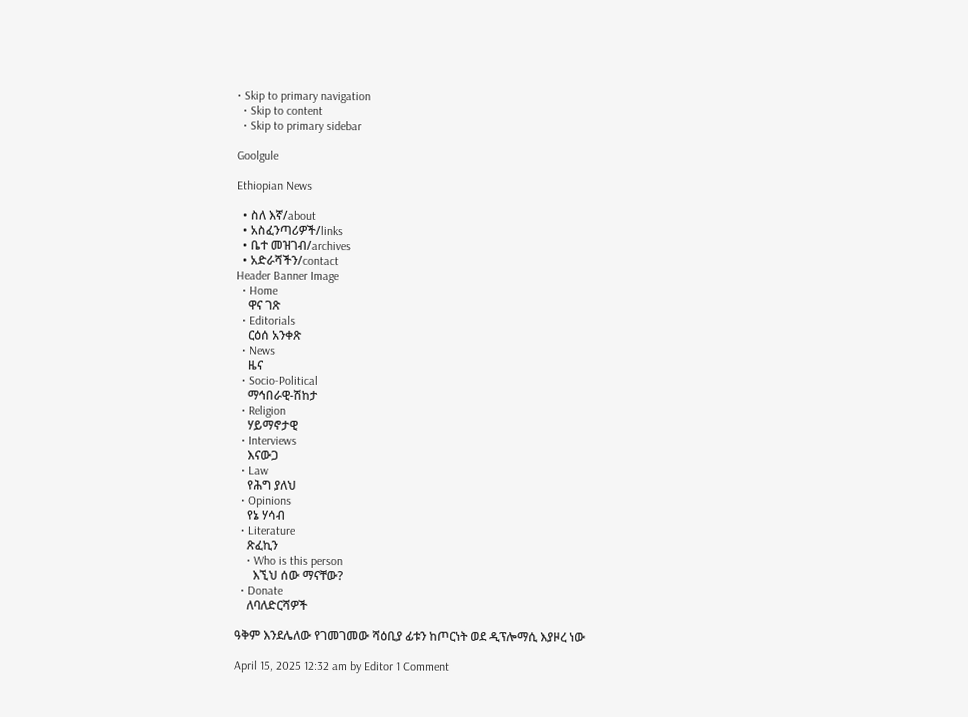• Skip to primary navigation
  • Skip to content
  • Skip to primary sidebar

Goolgule

Ethiopian News

  • ስለ እኛ/about
  • አስፈንጣሪዎች/links
  • ቤተ መዝገብ/archives
  • አድራሻችን/contact
Header Banner Image
  • Home
    ዋና ገጽ
  • Editorials
    ርዕሰ አንቀጽ
  • News
    ዜና
  • Socio-Political
    ማኅበራዊ-ሽከታ
  • Religion
    ሃይማኖታዊ
  • Interviews
    እናውጋ
  • Law
    የሕግ ያለህ
  • Opinions
    የኔ ሃሳብ
  • Literature
    ጽፈኪን
    • Who is this person
      እኚህ ሰው ማናቸው?
  • Donate
    ለባለድርሻዎች

ዓቅም እንደሌለው የገመገመው ሻዕቢያ ፊቱን ከጦርነት ወደ ዲፕሎማሲ እያዞረ ነው

April 15, 2025 12:32 am by Editor 1 Comment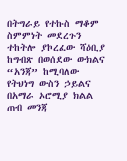በትግራይ የተኩስ ማቆም ስምምነት መደረጉን ተከትሎ ያኮረፈው ሻዕቢያ ከግብጽ በወሰደው ውክልና “አንጃ” ከሚባለው የትህነግ ውስን ኃይልና በአማራ ኦሮሚያ ክልል ጠብ መንጃ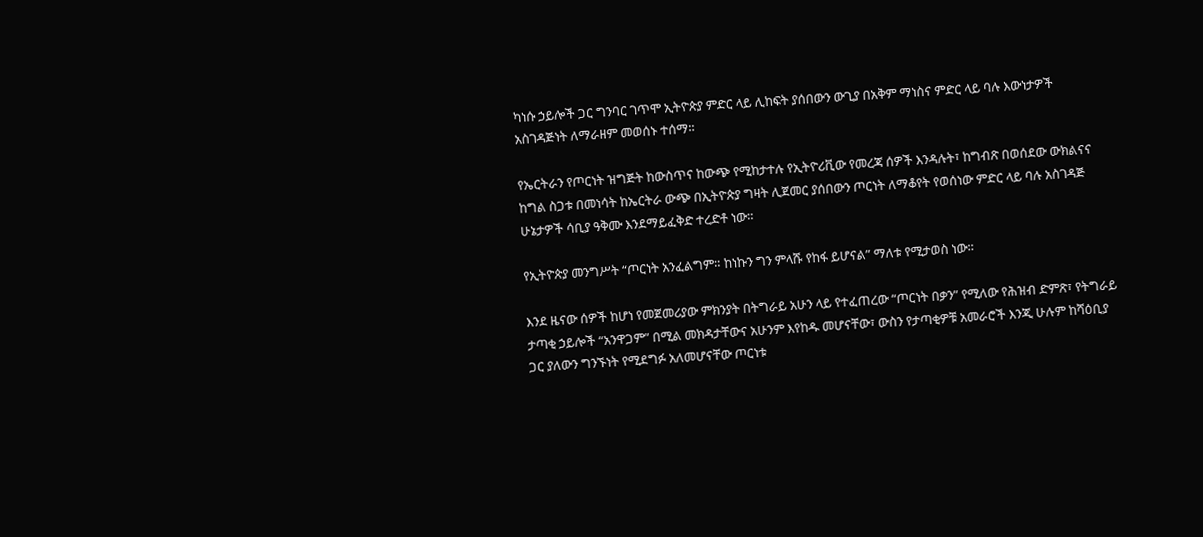ካነሱ ኃይሎች ጋር ግንባር ገጥሞ ኢትዮጵያ ምድር ላይ ሊከፍት ያሰበውን ውጊያ በአቅም ማነስና ምድር ላይ ባሉ እውነታዎች አስገዳጅነት ለማራዘም መወሰኑ ተሰማ።

የኤርትራን የጦርነት ዝግጅት ከውስጥና ከውጭ የሚከታተሉ የኢትዮሪቪው የመረጃ ሰዎች እንዳሉት፣ ከግብጽ በወሰደው ውክልናና ከግል ስጋቱ በመነሳት ከኤርትራ ውጭ በኢትዮጵያ ግዛት ሊጀመር ያሰበውን ጦርነት ለማቆየት የወሰነው ምድር ላይ ባሉ አስገዳጅ ሁኔታዎች ሳቢያ ዓቅሙ እንደማይፈቅድ ተረድቶ ነው።

የኢትዮጵያ መንግሥት “ጦርነት አንፈልግም። ከነኩን ግን ምላሹ የከፋ ይሆናል” ማለቱ የሚታወስ ነው።

እንደ ዜናው ሰዎች ከሆነ የመጀመሪያው ምክንያት በትግራይ አሁን ላይ የተፈጠረው “ጦርነት በቃን” የሚለው የሕዝብ ድምጽ፣ የትግራይ ታጣቂ ኃይሎች “አንዋጋም” በሚል መክዳታቸውና አሁንም እየከዱ መሆናቸው፣ ውስን የታጣቂዎቹ አመራሮች እንጂ ሁሉም ከሻዕቢያ ጋር ያለውን ግንኙነት የሚደግፉ አለመሆናቸው ጦርነቱ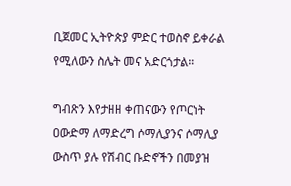ቢጀመር ኢትዮጵያ ምድር ተወስኖ ይቀራል የሚለውን ስሌት መና አድርጎታል።

ግብጽን እየታዘዘ ቀጠናውን የጦርነት ዐውድማ ለማድረግ ሶማሊያንና ሶማሊያ ውስጥ ያሉ የሽብር ቡድኖችን በመያዝ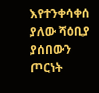እየተንቀሳቀሰ ያለው ሻዕቢያ ያሰበውን ጦርነት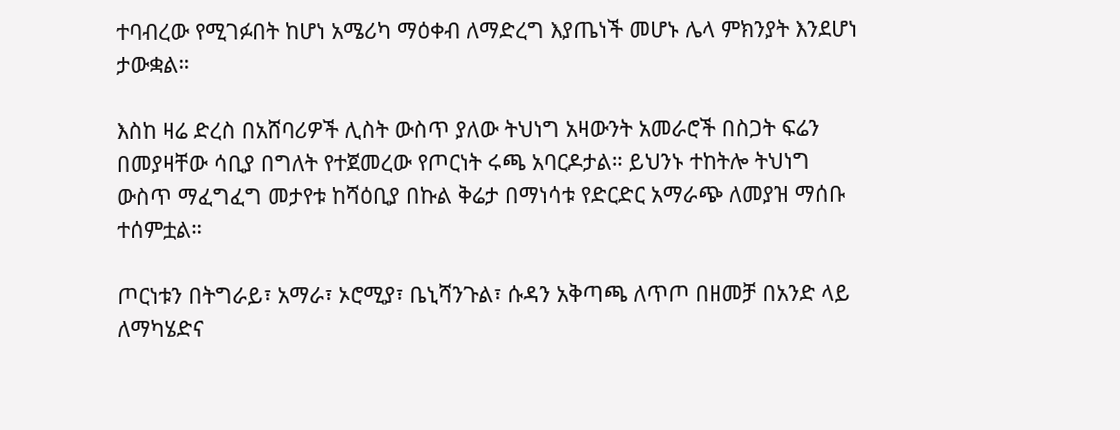ተባብረው የሚገፉበት ከሆነ አሜሪካ ማዕቀብ ለማድረግ እያጤነች መሆኑ ሌላ ምክንያት እንደሆነ ታውቋል።

እስከ ዛሬ ድረስ በአሸባሪዎች ሊስት ውስጥ ያለው ትህነግ አዛውንት አመራሮች በስጋት ፍሬን በመያዛቸው ሳቢያ በግለት የተጀመረው የጦርነት ሩጫ አባርዶታል። ይህንኑ ተከትሎ ትህነግ ውስጥ ማፈግፈግ መታየቱ ከሻዕቢያ በኩል ቅሬታ በማነሳቱ የድርድር አማራጭ ለመያዝ ማሰቡ ተሰምቷል።

ጦርነቱን በትግራይ፣ አማራ፣ ኦሮሚያ፣ ቤኒሻንጉል፣ ሱዳን አቅጣጫ ለጥጦ በዘመቻ በአንድ ላይ ለማካሄድና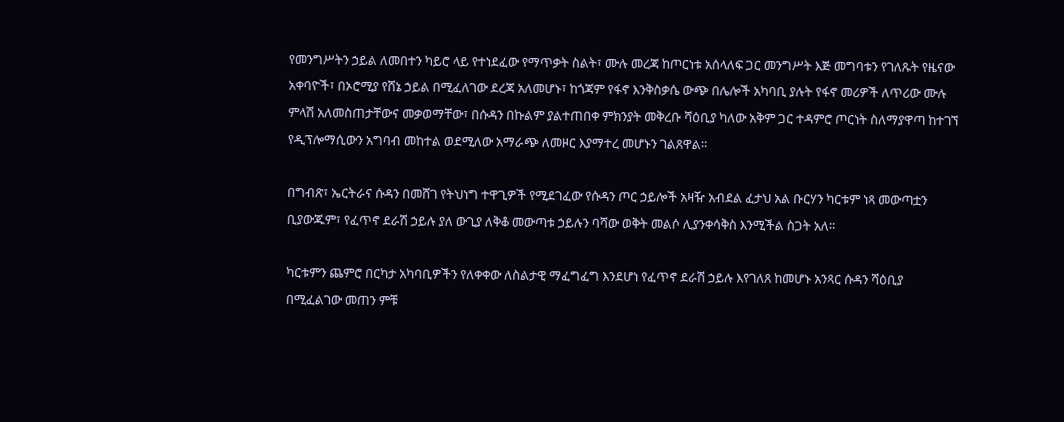የመንግሥትን ኃይል ለመበተን ካይሮ ላይ የተነደፈው የማጥቃት ስልት፣ ሙሉ መረጃ ከጦርነቱ አሰላለፍ ጋር መንግሥት እጅ መግባቱን የገለጹት የዜናው አቀባዮች፣ በኦሮሚያ የሸኔ ኃይል በሚፈለገው ደረጃ አለመሆኑ፣ ከጎጃም የፋኖ እንቅስቃሴ ውጭ በሌሎች አካባቢ ያሉት የፋኖ መሪዎች ለጥሪው ሙሉ ምላሽ አለመስጠታቸውና መቃወማቸው፣ በሱዳን በኩልም ያልተጠበቀ ምክንያት መቅረቡ ሻዕቢያ ካለው አቅም ጋር ተዳምሮ ጦርነት ስለማያዋጣ ከተገኘ የዲፕሎማሲውን አግባብ መከተል ወደሚለው አማራጭ ለመዞር እያማተረ መሆኑን ገልጸዋል።

በግብጽ፣ ኤርትራና ሱዳን በመሸገ የትህነግ ተዋጊዎች የሚደገፈው የሱዳን ጦር ኃይሎች አዛዥ አብደል ፈታህ አል ቡርሃን ካርቱም ነጻ መውጣቷን ቢያውጁም፣ የፈጥኖ ደራሽ ኃይሉ ያለ ውጊያ ለቅቆ መውጣቱ ኃይሉን ባሻው ወቅት መልሶ ሊያንቀሳቅስ እንሚችል ስጋት አለ።

ካርቱምን ጨምሮ በርካታ አካባቢዎችን የለቀቀው ለስልታዊ ማፈግፈግ እንደሆነ የፈጥኖ ደራሽ ኃይሉ እየገለጸ ከመሆኑ አንጻር ሱዳን ሻዕቢያ በሚፈልገው መጠን ምቹ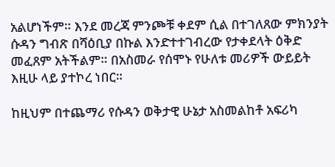አልሆነችም። እንደ መረጃ ምንጮቹ ቀደም ሲል በተገለጸው ምክንያት ሱዳን ግብጽ በሻዕቢያ በኩል እንድተተገብረው የታቀደላት ዕቅድ መፈጸም አትችልም። በአስመራ የሰሞኑ የሁለቱ መሪዎች ውይይት እዚሁ ላይ ያተኮረ ነበር።

ከዚህም በተጨማሪ የሱዳን ወቅታዊ ሁኔታ አስመልከቶ አፍሪካ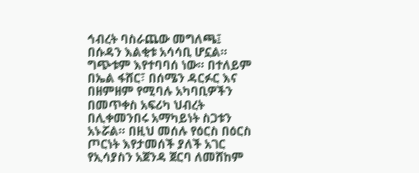ኅብረት ባስራጨው መግለጫ፤ በሱዳን እልቂቱ አሳሳቢ ሆኗል። ግጭቱም እየተባባሰ ነው። በተለይም በኤል ፋሸር፣ በሰሜን ዳርፉር እና በዘምዘም የሚባሉ አካባቢዎችን በመጥቀስ አፍሪካ ህብረት በሊቀመንበሩ አማካይነት ስጋቱን አኑሯል። በዚህ መሰሉ የዕርስ በዕርስ ጦርነት እየታመሰች ያለች አገር የኢሳያስን አጀንዳ ጀርባ ለመሸከም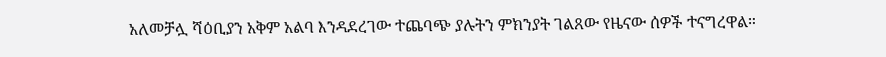አለመቻሏ ሻዕቢያን አቅም አልባ እንዳደረገው ተጨባጭ ያሉትን ምክንያት ገልጸው የዜናው ሰዎች ተናግረዋል።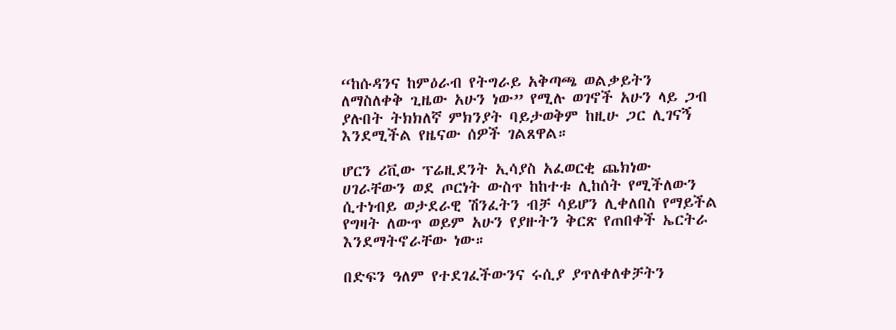“ከሱዳንና ከምዕራብ የትግራይ አቅጣጫ ወልቃይትን ለማስለቀቅ ጊዜው አሁን ነው” የሚሉ ወገኖች አሁን ላይ ጋብ ያሉበት ትክክለኛ ምክንያት ባይታወቅም ከዚሁ ጋር ሊገናኝ እንደሚችል የዜናው ሰዎች ገልጸዋል።

ሆርን ሪቪው ፕሬዚደንት ኢሳያስ አፈወርቂ ጨክነው ሀገራቸውን ወደ ጦርነት ውስጥ ከከተቱ ሊከሰት የሚችለውን ሲተነብይ ወታደራዊ ሽንፈትን ብቻ ሳይሆን ሊቀለበስ የማይችል የግዛት ለውጥ ወይም አሁን የያዙትን ቅርጽ የጠበቀች ኤርትራ እንደማትኖራቸው ነው።

በድፍን ዓለም የተደገፈችውንና ሩሲያ ያጥለቀለቀቻትን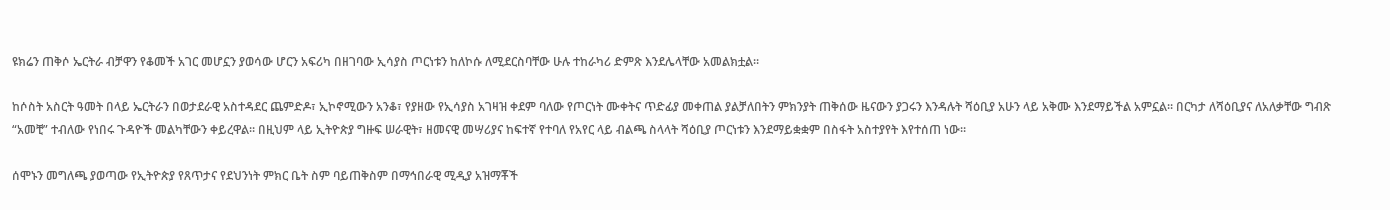ዩክሬን ጠቅሶ ኤርትራ ብቻዋን የቆመች አገር መሆኗን ያወሳው ሆርን አፍሪካ በዘገባው ኢሳያስ ጦርነቱን ከለኮሱ ለሚደርስባቸው ሁሉ ተከራካሪ ድምጽ እንደሌላቸው አመልክቷል።

ከሶስት አስርት ዓመት በላይ ኤርትራን በወታደራዊ አስተዳደር ጨምድዶ፣ ኢኮኖሚውን አንቆ፣ የያዘው የኢሳያስ አገዛዝ ቀደም ባለው የጦርነት ሙቀትና ጥድፊያ መቀጠል ያልቻለበትን ምክንያት ጠቅሰው ዜናውን ያጋሩን እንዳሉት ሻዕቢያ አሁን ላይ አቅሙ እንደማይችል አምኗል። በርካታ ለሻዕቢያና ለአለቃቸው ግብጽ “አመቺ” ተብለው የነበሩ ጉዳዮች መልካቸውን ቀይረዋል። በዚህም ላይ ኢትዮጵያ ግዙፍ ሠራዊት፣ ዘመናዊ መሣሪያና ከፍተኛ የተባለ የአየር ላይ ብልጫ ስላላት ሻዕቢያ ጦርነቱን እንደማይቋቋም በስፋት አስተያየት እየተሰጠ ነው።

ሰሞኑን መግለጫ ያወጣው የኢትዮጵያ የጸጥታና የደህንነት ምክር ቤት ስም ባይጠቅስም በማኅበራዊ ሚዲያ አዝማቾች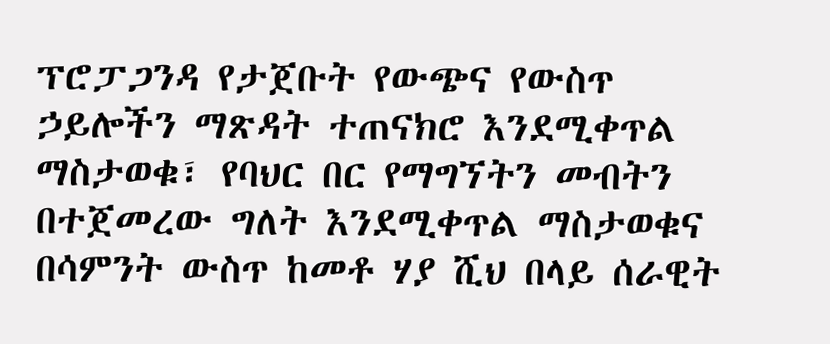ፕሮፓጋንዳ የታጀቡት የውጭና የውስጥ ኃይሎችን ማጽዳት ተጠናክሮ እንደሚቀጥል ማስታወቁ፣ የባህር በር የማግኘትን መብትን በተጀመረው ግለት እንደሚቀጥል ማስታወቁና በሳምንት ውስጥ ከመቶ ሃያ ሺህ በላይ ሰራዊት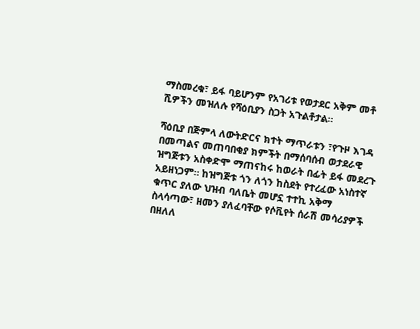ማስመረቁ፣ ይፋ ባይሆንም የአገሪቱ የወታደር አቅም መቶ ሺዎችን መዝለሉ የሻዕቢያን ስጋት አጉልቶታል።

ሻዕቢያ በጅምላ ለውትድርና ክተት ማጥራቱን ፣የጉዞ እገዳ በመጣልና መጠባበቂያ ክምችት በማሰባሰብ ወታደራዊ ዝግጅቱን አስቀድሞ ማጠናከሩ ከወራት በፊት ይፋ መደረጉ አይዘነጋም። ከዝግጅቱ ጎን ለጎን ከስደት የተረፈው አነስተኛ ቁጥር ያለው ህዝብ ባለቤት መሆኗ ተተኪ አቅማ ስላሳጣው፣ ዘመን ያለፈባቸው የሶቪየት ሰራሽ መሳሪያዎች በዘለለ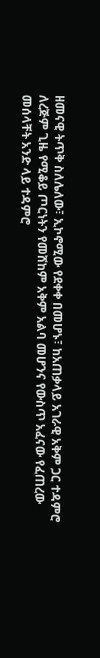ዘመናዊ ትጥቅ ስለሌለው፣ ኢኮኖሚው የደቀቀ በመሆኑ፣ ከአጠቃላይ አገራዊ አቅም ጋር ተዳምሮ ለረጅም ጊዜ የሚቆይ ጦርነትን የመሸከም አቅም አልባ መሆንና የውስጥ አፈናው የፈጠረው መሰላቸት አንድ ላይ ተዳምሮ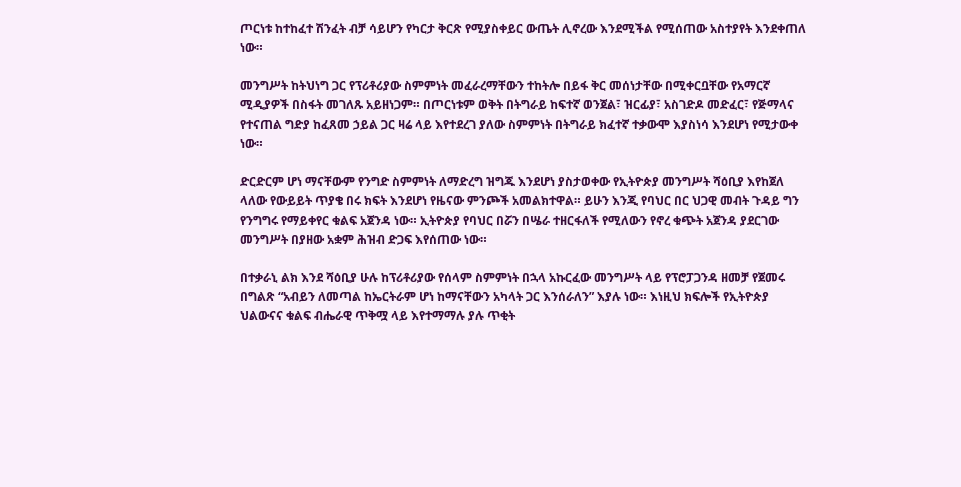ጦርነቱ ከተከፈተ ሽንፈት ብቻ ሳይሆን የካርታ ቅርጽ የሚያስቀይር ውጤት ሊኖረው እንደሚችል የሚሰጠው አስተያየት እንደቀጠለ ነው።

መንግሥት ከትህነግ ጋር የፕሪቶሪያው ስምምነት መፈራረማቸውን ተከትሎ በይፋ ቅር መሰነታቸው በሚቀርቧቸው የአማርኛ ሚዲያዎች በስፋት መገለጹ አይዘነጋም። በጦርነቱም ወቅት በትግራይ ከፍተኛ ወንጀል፣ ዝርፊያ፣ አስገድዶ መድፈር፣ የጅማላና የተናጠል ግድያ ከፈጸመ ኃይል ጋር ዛሬ ላይ እየተደረገ ያለው ስምምነት በትግራይ ክፈተኛ ተቃውሞ እያስነሳ እንደሆነ የሚታውቀ ነው።

ድርድርም ሆነ ማናቸውም የንግድ ስምምነት ለማድረግ ዝግጁ እንደሆነ ያስታወቀው የኢትዮጵያ መንግሥት ሻዕቢያ እየከጀለ ላለው የውይይት ጥያቄ በሩ ክፍት እንደሆነ የዜናው ምንጮች አመልክተዋል። ይሁን እንጂ የባህር በር ህጋዊ መብት ጉዳይ ግን የንግግሩ የማይቀየር ቁልፍ አጀንዳ ነው። ኢትዮጵያ የባህር በሯን በሤራ ተዘርፋለች የሚለውን የኖረ ቁጭት አጀንዳ ያደርገው መንግሥት በያዘው አቋም ሕዝብ ድጋፍ እየሰጠው ነው።

በተቃራኒ ልክ እንደ ሻዕቢያ ሁሉ ከፕሪቶሪያው የሰላም ስምምነት በኋላ አኩርፈው መንግሥት ላይ የፕሮፓጋንዳ ዘመቻ የጀመሩ በግልጽ “አብይን ለመጣል ከኤርትራም ሆነ ከማናቸውን አካላት ጋር እንሰራለን” እያሉ ነው። እነዚህ ክፍሎች የኢትዮጵያ ህልውናና ቁልፍ ብሔራዊ ጥቅሟ ላይ እየተማማሉ ያሉ ጥቂት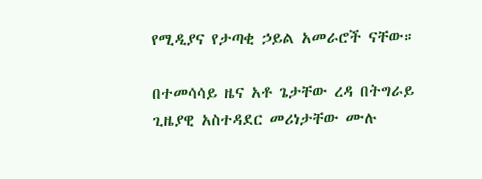የሚዲያና የታጣቂ ኃይል አመራሮች ናቸው።

በተመሳሳይ ዜና አቶ ጌታቸው ረዳ በትግራይ ጊዜያዊ አስተዳደር መሪነታቸው ሙሉ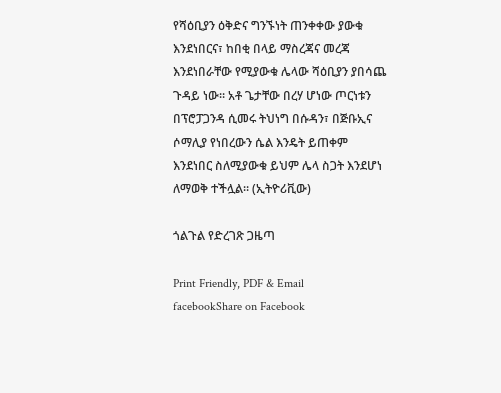የሻዕቢያን ዕቅድና ግንኙነት ጠንቀቀው ያውቁ እንደነበርና፣ ከበቂ በላይ ማስረጃና መረጃ እንደነበራቸው የሚያውቁ ሌላው ሻዕቢያን ያበሳጨ ጉዳይ ነው። አቶ ጌታቸው በረሃ ሆነው ጦርነቱን በፕሮፓጋንዳ ሲመሩ ትህነግ በሱዳን፣ በጅቡኢና ሶማሊያ የነበረውን ሴል እንዴት ይጠቀም እንደነበር ስለሚያውቁ ይህም ሌላ ስጋት እንደሆነ ለማወቅ ተችሏል። (ኢትዮሪቪው)

ጎልጉል የድረገጽ ጋዜጣ

Print Friendly, PDF & Email
facebookShare on Facebook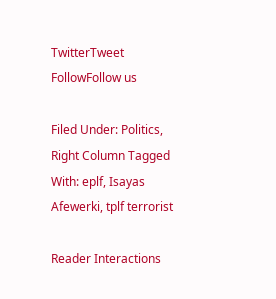TwitterTweet
FollowFollow us

Filed Under: Politics, Right Column Tagged With: eplf, Isayas Afewerki, tplf terrorist

Reader Interactions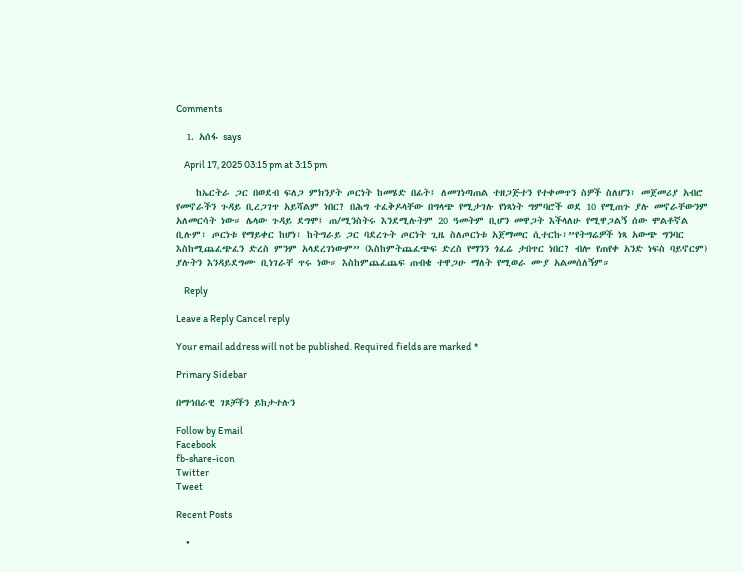Comments

  1. አሰፋ says

    April 17, 2025 03:15 pm at 3:15 pm

    ከኤርትራ ጋር በወደብ ፍለጋ ምክንያት ጦርነት ከመሄድ በፊት፤ ለመገነጣጠል ተዘጋጅተን የተቀመጥን ስዎች ስለሆን፣ መጀመሪያ አብሮ የመኖራችን ጉዳይ ቢረጋገጥ አይሻልም ነበር? በሕግ ተፈቅዶላቸው በግላጭ የሚታገሉ የነጻነት ግምባሮች ወደ 10 የሚጠጉ ያሉ መኖራቸውንም አለመርሳት ነው። ሌላው ጉዳይ ደግሞ፤ ጠ/ሚንስትሩ እንደሚሉትም 20 ዓመትም ቢሆን መዋጋት እችላለሁ የሚዋጋልኝ ሰው ሞልቶኛል ቢሉም፣ ጦርነቱ የማይቀር ከሆነ፣ ከትግራይ ጋር ባደረጉት ጦርነት ጊዜ ስለጦርነቱ አጀማመር ሲተርኩ፣”የትግሬዎች ነጻ አውጭ ግንባር እስከሚጨፈጭፈን ድረስ ምንም አላደረገነውም” (እስከምትጨፈጭፍ ድረስ የማንን ጎፈሬ ታበጥር ነበር? ብሎ የጠየቀ አንድ ነፍስ ባይኖርም) ያሉትን እንዳይደግሙ ቢነገራቸ ጥሩ ነው። እስከምጨፈጨፍ ጠብቄ ተዋጋሁ ማለት የሚወራ ሙያ አልመሰለኝም።

    Reply

Leave a Reply Cancel reply

Your email address will not be published. Required fields are marked *

Primary Sidebar

በማኅበራዊ ገጾቻችን ይከታተሉን

Follow by Email
Facebook
fb-share-icon
Twitter
Tweet

Recent Posts

  •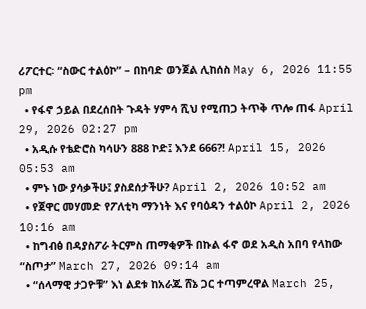ሪፖርተር፡ “ስውር ተልዕኮ” – በከባድ ወንጀል ሊከሰስ May 6, 2026 11:55 pm
  • የፋኖ ኃይል በደረሰበት ጉዳት ሃምሳ ሺህ የሚጠጋ ትጥቅ ጥሎ ጠፋ April 29, 2026 02:27 pm
  • አዲሱ የቴድሮስ ካሳሁን 888 ኮድ፤ እንደ 666?! April 15, 2026 05:53 am
  • ምኑ ነው ያሳቃችሁ፤ ያስደሰታችሁ? April 2, 2026 10:52 am
  • የጀዋር መሃመድ የፖለቲካ ማንነት እና የባዕዳን ተልዕኮ April 2, 2026 10:16 am
  • ከግብፅ በዳያስፖራ ትርምስ ጠማቂዎች በኩል ፋኖ ወደ አዲስ አበባ የላከው “ስጦታ” March 27, 2026 09:14 am
  • “ሰላማዊ ታጋዮቹ” እነ ልደቱ ከአራጁ ሸኔ ጋር ተጣምረዋል March 25,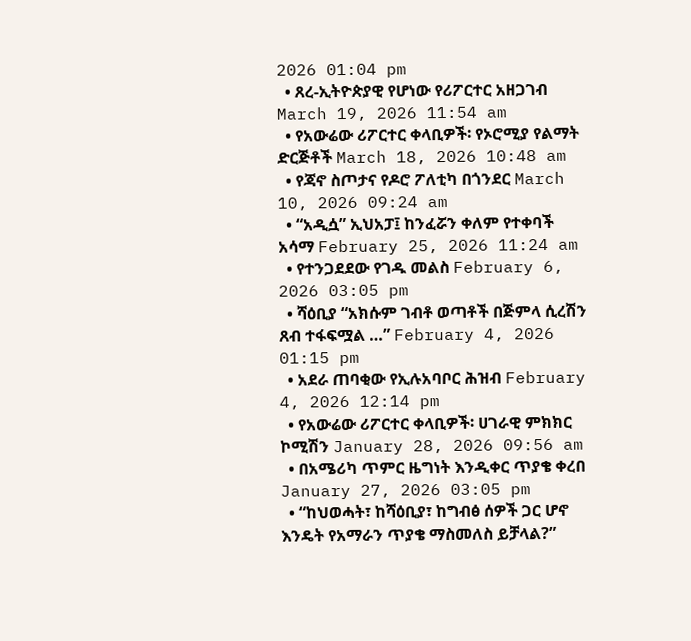2026 01:04 pm
  • ጸረ-ኢትዮጵያዊ የሆነው የሪፖርተር አዘጋገብ March 19, 2026 11:54 am
  • የአውሬው ሪፖርተር ቀላቢዎች፡ የኦሮሚያ የልማት ድርጅቶች March 18, 2026 10:48 am
  • የጃኖ ስጦታና የዶሮ ፖለቲካ በጎንደር March 10, 2026 09:24 am
  • “አዲሷ” ኢህአፓ፤ ከንፈሯን ቀለም የተቀባች አሳማ February 25, 2026 11:24 am
  • የተንጋደደው የገዱ መልስ February 6, 2026 03:05 pm
  • ሻዕቢያ “አክሱም ገብቶ ወጣቶች በጅምላ ሲረሽን ጸብ ተፋፍሟል …” February 4, 2026 01:15 pm
  • አደራ ጠባቂው የኢሉአባቦር ሕዝብ February 4, 2026 12:14 pm
  • የአውሬው ሪፖርተር ቀላቢዎች፡ ሀገራዊ ምክክር ኮሚሽን January 28, 2026 09:56 am
  • በአሜሪካ ጥምር ዜግነት እንዲቀር ጥያቄ ቀረበ January 27, 2026 03:05 pm
  • “ከህወሓት፣ ከሻዕቢያ፣ ከግብፅ ሰዎች ጋር ሆኖ እንዴት የአማራን ጥያቄ ማስመለስ ይቻላል?”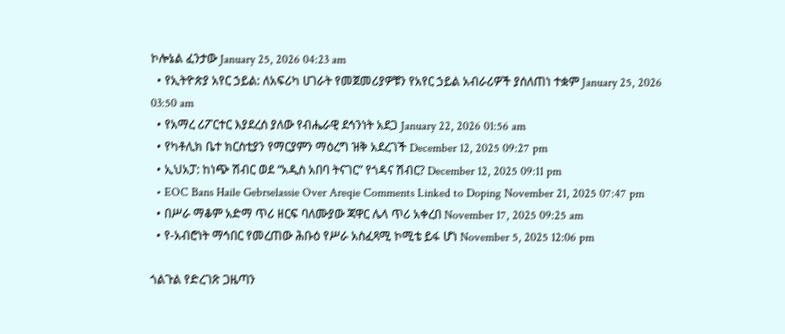ኮሎኔል ፈንታው January 25, 2026 04:23 am
  • የኢትዮጵያ አየር ኃይል: ለአፍሪካ ሀገራት የመጀመሪያዎቹን የአየር ኃይል አብራሪዎች ያሰለጠነ ተቋም January 25, 2026 03:50 am
  • የአማረ ሪፖርተር እያደረሰ ያለው የብሔራዊ ደኅንነት አደጋ January 22, 2026 01:56 am
  • የካቶሊክ ቤተ ክርስቲያን የማርያምን ማዕረግ ዝቅ አደረገች December 12, 2025 09:27 pm
  • ኢህአፓ: ከነጭ ሽብር ወደ “አዲስ አበባ ትናገር” የጎዳና ሽብር? December 12, 2025 09:11 pm
  • EOC Bans Haile Gebrselassie Over Areqie Comments Linked to Doping November 21, 2025 07:47 pm
  • በሥራ ማቆም አድማ ጥሪ ዘርፍ ባለሙያው ጃዋር ሌላ ጥሪ አቀረበ November 17, 2025 09:25 am
  • የ-አብሮነት ማኅበር የመረጠው ሕቡዕ የሥራ አስፈጻሚ ኮሚቴ ይፋ ሆነ November 5, 2025 12:06 pm

ጎልጉል የድረገጽ ጋዜጣን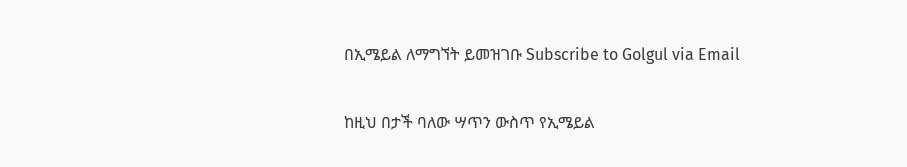በኢሜይል ለማግኘት ይመዝገቡ Subscribe to Golgul via Email

ከዚህ በታች ባለው ሣጥን ውስጥ የኢሜይል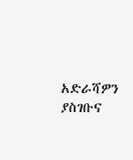አድራሻዎን ያስገቡና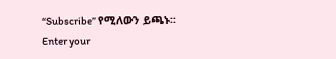“Subscribe” የሚለውን ይጫኑ፡፡
Enter your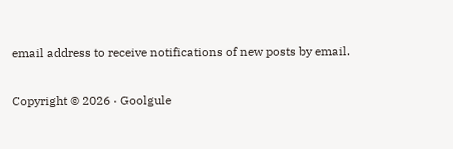email address to receive notifications of new posts by email.

Copyright © 2026 · Goolgule